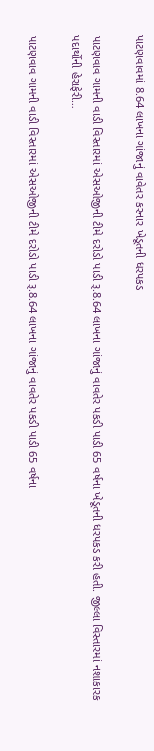પાટણવાવમાં 8.64 લાખના ગાંજાનું વાવેતર કરનાર ખેડૂતની ધરપકડ

પાટણવાવ ગામની વાડી વિસ્તારમાં એસઓજીની ટીમે દરોડો પાડી રૂ.8.64 લાખના ગાંજાનું વાવતેર પકડી પાડી 65 વર્ષના ખેડૂતની ધરપકડ કરી હતી. જીલ્લા વિસ્તારમાં નશાકારક પદાર્થોની હેરાફેરી…

પાટણવાવ ગામની વાડી વિસ્તારમાં એસઓજીની ટીમે દરોડો પાડી રૂ.8.64 લાખના ગાંજાનું વાવતેર પકડી પાડી 65 વર્ષના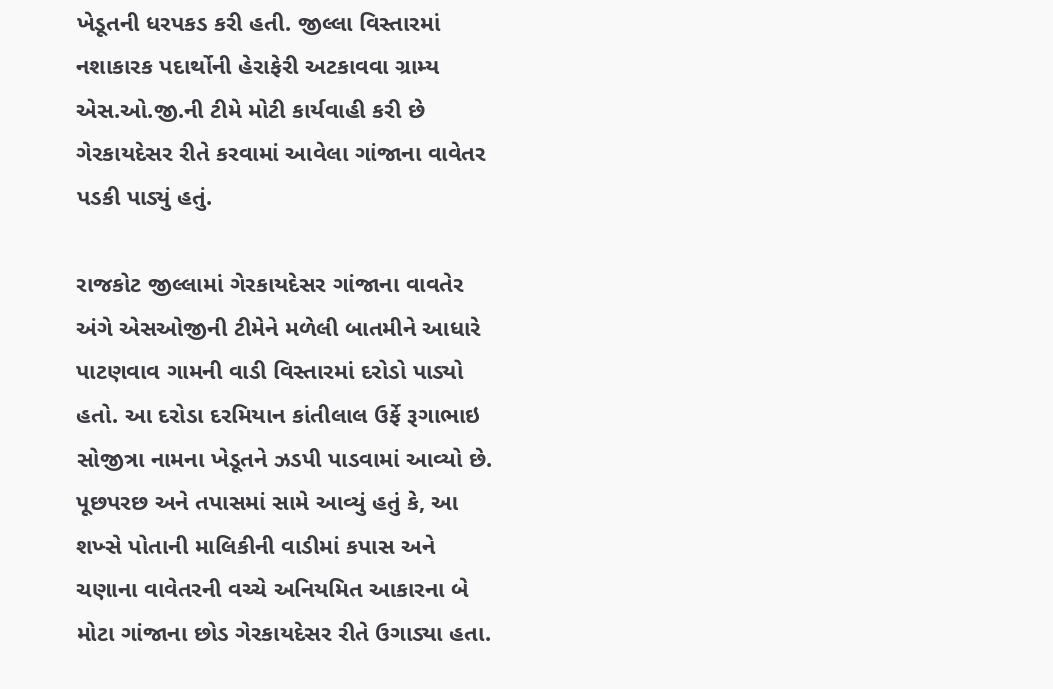ખેડૂતની ધરપકડ કરી હતી. જીલ્લા વિસ્તારમાં નશાકારક પદાર્થોની હેરાફેરી અટકાવવા ગ્રામ્ય એસ.ઓ.જી.ની ટીમે મોટી કાર્યવાહી કરી છે ગેરકાયદેસર રીતે કરવામાં આવેલા ગાંજાના વાવેતર પડકી પાડ્યું હતું.

રાજકોટ જીલ્લામાં ગેરકાયદેસર ગાંજાના વાવતેર અંગે એસઓજીની ટીમેને મળેલી બાતમીને આધારે પાટણવાવ ગામની વાડી વિસ્તારમાં દરોડો પાડ્યો હતો. આ દરોડા દરમિયાન કાંતીલાલ ઉર્ફે રૂગાભાઇ સોજીત્રા નામના ખેડૂતને ઝડપી પાડવામાં આવ્યો છે. પૂછપરછ અને તપાસમાં સામે આવ્યું હતું કે, આ શખ્સે પોતાની માલિકીની વાડીમાં કપાસ અને ચણાના વાવેતરની વચ્ચે અનિયમિત આકારના બે મોટા ગાંજાના છોડ ગેરકાયદેસર રીતે ઉગાડ્યા હતા.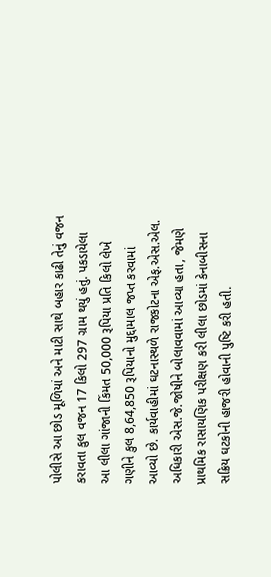પોલીસે આ છોડ મૂળિયાં અને માટી સાથે બહાર કાઢી તેનું વજન કરાવતા કુલ વજન 17 કિલો 297 ગ્રામ થયું હતું. પકડાયેલા આ લીલા ગાંજાની કિંમત 50,000 રૂપિયા પ્રતિ કિલો લેખે ગણીને કુલ 8,64,850 રૂપિયાનો મુદ્દામાલ જપ્ત કરવામાં આવ્યો છે. કાર્યવાહીમાં ઘટનાસ્થળે રાજકોટના એફ.એસ.એલ. અધિકારી એસ.જે.જોષીને બોલાવવામાં આવ્યા હતા, જેમણે પ્રાથમિક રાસાયણિક પરીક્ષણ કરી લીલા છોડમાં કેનાબીસના સક્રિય ઘટકોની હાજરી હોવાની પુષ્ટિ કરી હતી.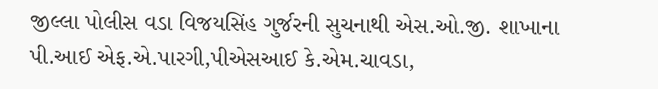જીલ્લા પોલીસ વડા વિજયસિંહ ગુર્જરની સુચનાથી એસ.ઓ.જી. શાખાના પી.આઈ એફ.એ.પારગી,પીએસઆઈ કે.એમ.ચાવડા,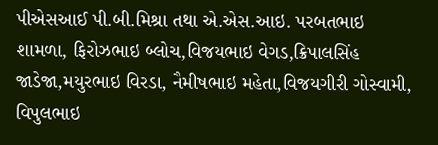પીએસઆઈ પી.બી.મિશ્રા તથા એ.એસ.આઇ. પરબતભાઇ શામળા, ફિરોઝભાઇ બ્લોચ,વિજયભાઇ વેગડ,ક્રિપાલસિંહ જાડેજા,મયુરભાઇ વિરડા, નૈમીષભાઇ મહેતા,વિજયગીરી ગોસ્વામી, વિપુલભાઇ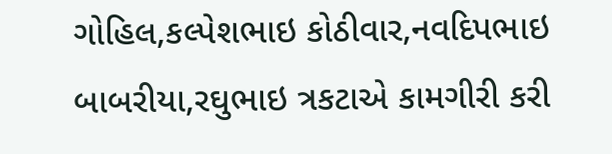ગોહિલ,કલ્પેશભાઇ કોઠીવાર,નવદિપભાઇ બાબરીયા,રઘુભાઇ ત્રકટાએ કામગીરી કરી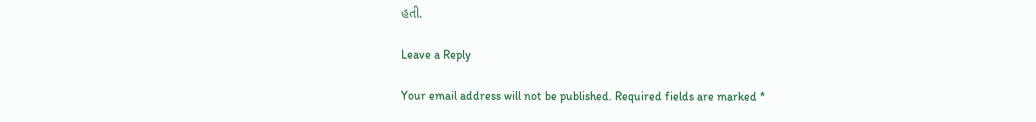હતી.

Leave a Reply

Your email address will not be published. Required fields are marked *